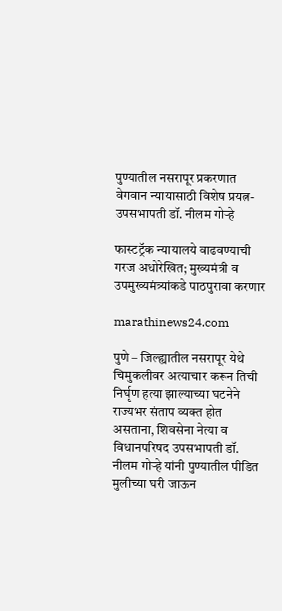पुण्यातील नसरापूर प्रकरणात वेगवान न्यायासाठी विशेष प्रयत्न- उपसभापती डॉ. नीलम गोऱ्हे

फास्टट्रॅक न्यायालये वाढवण्याची गरज अधोरेखित; मुख्यमंत्री व उपमुख्यमंत्र्यांकडे पाठपुरावा करणार

marathinews24.com

पुणे – जिल्ह्यातील नसरापूर येथे चिमुकलीवर अत्याचार करून तिची निर्घृण हत्या झाल्याच्या घटनेने राज्यभर संताप व्यक्त होत असताना, शिवसेना नेत्या व विधानपरिषद उपसभापती डॉ. नीलम गोऱ्हे यांनी पुण्यातील पीडित मुलीच्या घरी जाऊन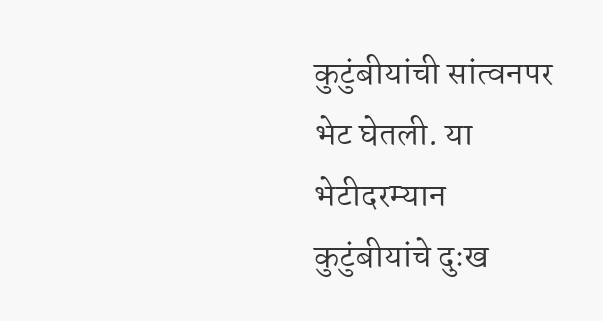कुटुंबीयांची सांत्वनपर भेट घेतली. या भेटीदरम्यान कुटुंबीयांचे दुःख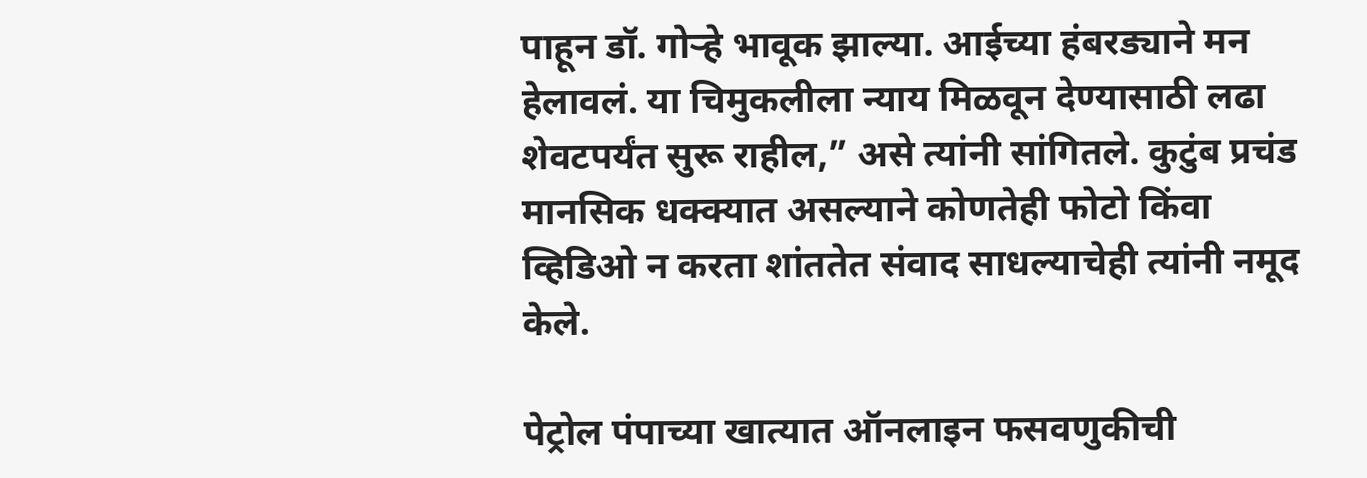पाहून डॉ. गोऱ्हे भावूक झाल्या. आईच्या हंबरड्याने मन हेलावलं. या चिमुकलीला न्याय मिळवून देण्यासाठी लढा शेवटपर्यंत सुरू राहील,” असे त्यांनी सांगितले. कुटुंब प्रचंड मानसिक धक्क्यात असल्याने कोणतेही फोटो किंवा व्हिडिओ न करता शांततेत संवाद साधल्याचेही त्यांनी नमूद केले.

पेट्रोल पंपाच्या खात्यात ऑनलाइन फसवणुकीची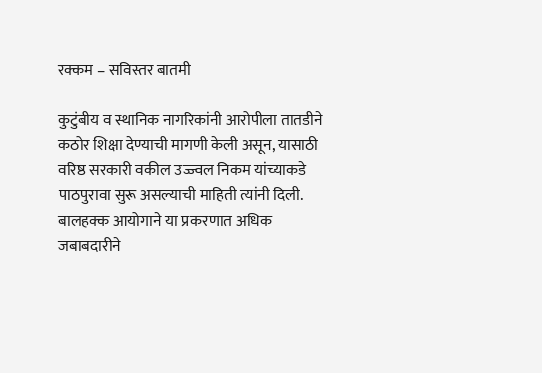रक्कम – सविस्तर बातमी

कुटुंबीय व स्थानिक नागरिकांनी आरोपीला तातडीने कठोर शिक्षा देण्याची मागणी केली असून, यासाठी वरिष्ठ सरकारी वकील उज्ज्वल निकम यांच्याकडे पाठपुरावा सुरू असल्याची माहिती त्यांनी दिली. बालहक्क आयोगाने या प्रकरणात अधिक जबाबदारीने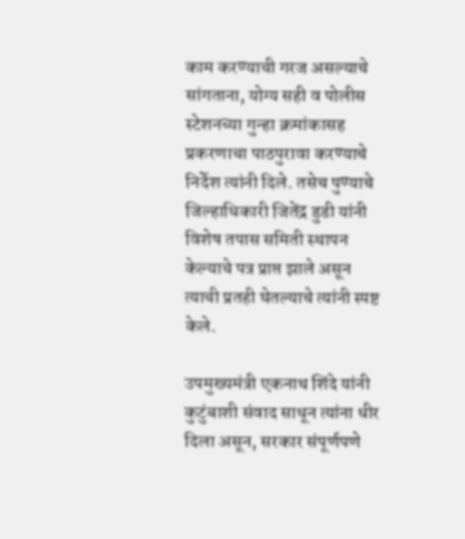काम करण्याची गरज असल्याचे सांगताना, योग्य सही व पोलीस स्टेशनच्या गुन्हा क्रमांकासह प्रकरणाचा पाठपुरावा करण्याचे निर्देश त्यांनी दिले. तसेच पुण्याचे जिल्हाधिकारी जितेंद्र डुडी यांनी विशेष तपास समिती स्थापन केल्याचे पत्र प्राप्त झाले असून त्याची प्रतही घेतल्याचे त्यांनी स्पष्ट केले.

उपमुख्यमंत्री एकनाथ शिंदे यांनी कुटुंबाशी संवाद साधून त्यांना धीर दिला असून, सरकार संपूर्णपणे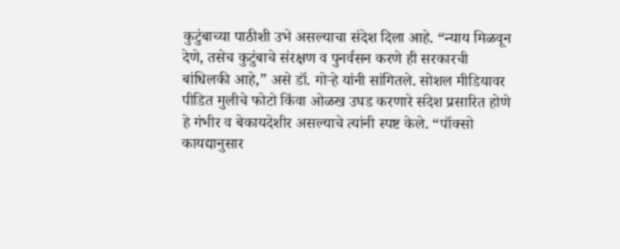कुटुंबाच्या पाठीशी उभे असल्याचा संदेश दिला आहे. “न्याय मिळवून देणे, तसेच कुटुंबाचे संरक्षण व पुनर्वसन करणे ही सरकारची बांधिलकी आहे,” असे डॉ. गोऱ्हे यांनी सांगितले. सोशल मीडियावर पीडित मुलीचे फोटो किंवा ओळख उघड करणारे संदेश प्रसारित होणे हे गंभीर व बेकायदेशीर असल्याचे त्यांनी स्पष्ट केले. “पॉक्सो कायद्यानुसार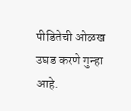पीडितेची ओळख उघड करणे गुन्हा आहे.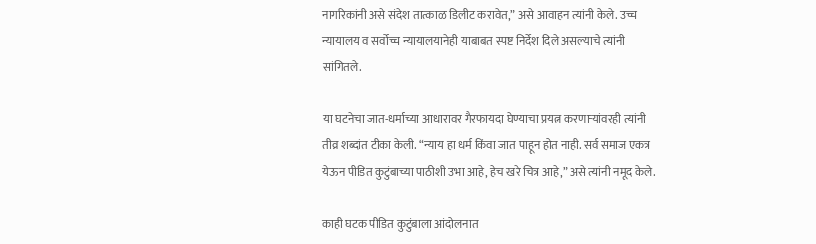नागरिकांनी असे संदेश तात्काळ डिलीट करावेत,” असे आवाहन त्यांनी केले. उच्च न्यायालय व सर्वोच्च न्यायालयानेही याबाबत स्पष्ट निर्देश दिले असल्याचे त्यांनी सांगितले.

या घटनेचा जात-धर्माच्या आधारावर गैरफायदा घेण्याचा प्रयत्न करणाऱ्यांवरही त्यांनी तीव्र शब्दांत टीका केली. “न्याय हा धर्म किंवा जात पाहून होत नाही. सर्व समाज एकत्र येऊन पीडित कुटुंबाच्या पाठीशी उभा आहे, हेच खरे चित्र आहे,” असे त्यांनी नमूद केले.

काही घटक पीडित कुटुंबाला आंदोलनात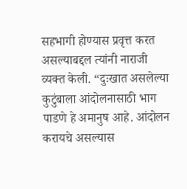सहभागी होण्यास प्रवृत्त करत असल्याबद्दल त्यांनी नाराजी व्यक्त केली. “दुःखात असलेल्या कुटुंबाला आंदोलनासाठी भाग पाडणे हे अमानुष आहे. आंदोलन करायचे असल्यास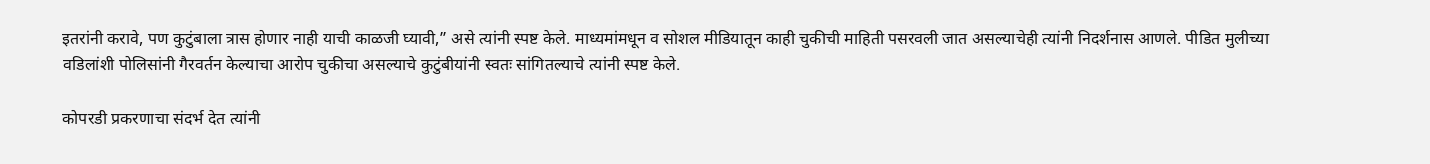इतरांनी करावे, पण कुटुंबाला त्रास होणार नाही याची काळजी घ्यावी,” असे त्यांनी स्पष्ट केले. माध्यमांमधून व सोशल मीडियातून काही चुकीची माहिती पसरवली जात असल्याचेही त्यांनी निदर्शनास आणले. पीडित मुलीच्या वडिलांशी पोलिसांनी गैरवर्तन केल्याचा आरोप चुकीचा असल्याचे कुटुंबीयांनी स्वतः सांगितल्याचे त्यांनी स्पष्ट केले.

कोपरडी प्रकरणाचा संदर्भ देत त्यांनी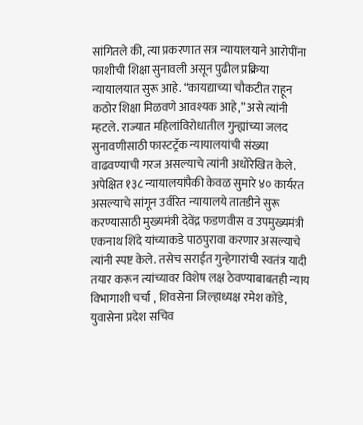सांगितले की, त्या प्रकरणात सत्र न्यायालयाने आरोपींना फाशीची शिक्षा सुनावली असून पुढील प्रक्रिया न्यायालयात सुरू आहे. “कायद्याच्या चौकटीत राहून कठोर शिक्षा मिळवणे आवश्यक आहे,” असे त्यांनी म्हटले. राज्यात महिलांविरोधातील गुन्ह्यांच्या जलद सुनावणीसाठी फास्टट्रॅक न्यायालयांची संख्या वाढवण्याची गरज असल्याचे त्यांनी अधोरेखित केले. अपेक्षित १३८ न्यायालयांपैकी केवळ सुमारे ४० कार्यरत असल्याचे सांगून उर्वरित न्यायालये तातडीने सुरू करण्यासाठी मुख्यमंत्री देवेंद्र फडणवीस व उपमुख्यमंत्री एकनाथ शिंदे यांच्याकडे पाठपुरावा करणार असल्याचे त्यांनी स्पष्ट केले. तसेच सराईत गुन्हेगारांची स्वतंत्र यादी तयार करून त्यांच्यावर विशेष लक्ष ठेवण्याबाबतही न्याय विभागाशी चर्चा , शिवसेना जिल्हाध्यक्ष रमेश कोंडे, युवासेना प्रदेश सचिव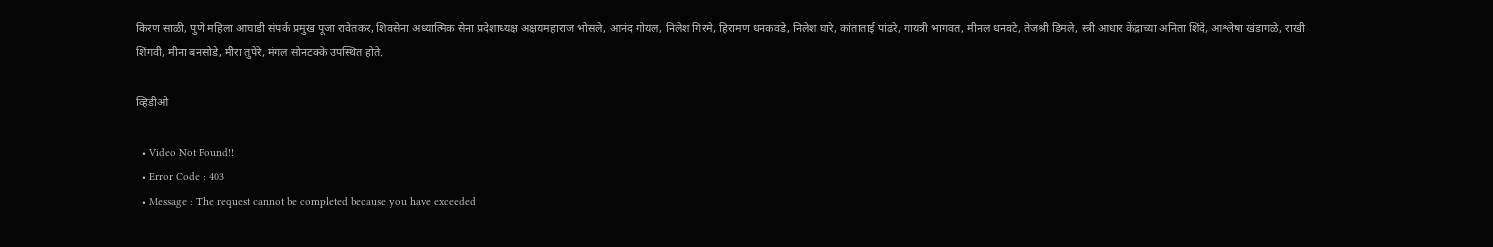किरण साळी, पुणे महिला आघाडी संपर्क प्रमुख पूजा रावेतकर, शिवसेना अध्यात्मिक सेना प्रदेशाध्यक्ष अक्षयमहाराज भोसले, आनंद गोयल, निलेश गिरमे, हिरामण धनकवडे, निलेश घारे, कांताताई पांढरे, गायत्री भागवत, मीनल धनवटे, तेजश्री डिमले, स्त्री आधार केंद्राच्या अनिता शिंदे, आश्लेषा खंडागळे, राखी शिंगवी, मीना बनसोडे, मीरा तुपेरे, मंगल सोनटक्के उपस्थित होते.

व्हिडीओ

  • Video Not Found!!
  • Error Code : 403
  • Message : The request cannot be completed because you have exceeded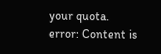your quota.
error: Content is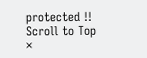protected !!
Scroll to Top
×